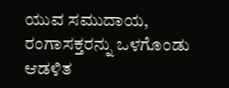ಯುವ ಸಮುದಾಯ, ರಂಗಾಸಕ್ತರನ್ನು ಒಳಗೊಂಡು ಆಡಳಿತ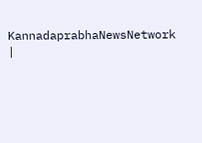KannadaprabhaNewsNetwork |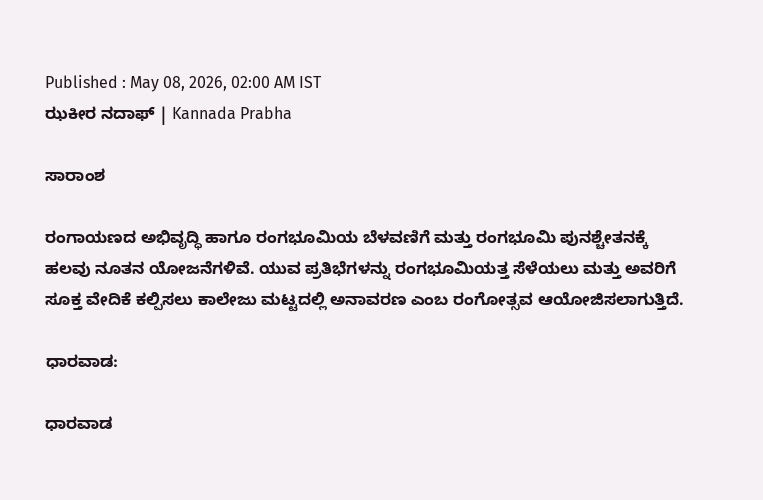Published : May 08, 2026, 02:00 AM IST
ಝಕೀರ ನದಾಫ್‌ | Kannada Prabha

ಸಾರಾಂಶ

ರಂಗಾಯಣದ ಅಭಿವೃದ್ಧಿ ಹಾಗೂ ರಂಗಭೂಮಿಯ ಬೆಳವಣಿಗೆ ಮತ್ತು ರಂಗಭೂಮಿ ಪುನಶ್ಚೇತನಕ್ಕೆ ಹಲವು ‌ನೂತನ ಯೋಜನೆಗಳಿವೆ. ಯುವ ಪ್ರತಿಭೆಗಳನ್ನು ರಂಗಭೂಮಿಯತ್ತ ಸೆಳೆಯಲು ಮತ್ತು ಅವರಿಗೆ ಸೂಕ್ತ ವೇದಿಕೆ ಕಲ್ಪಿಸಲು ಕಾಲೇಜು ಮಟ್ಟದಲ್ಲಿ ಅನಾವರಣ ಎಂಬ ರಂಗೋತ್ಸವ ಆಯೋಜಿಸಲಾಗುತ್ತಿದೆ.

ಧಾರವಾಡ:

ಧಾರವಾಡ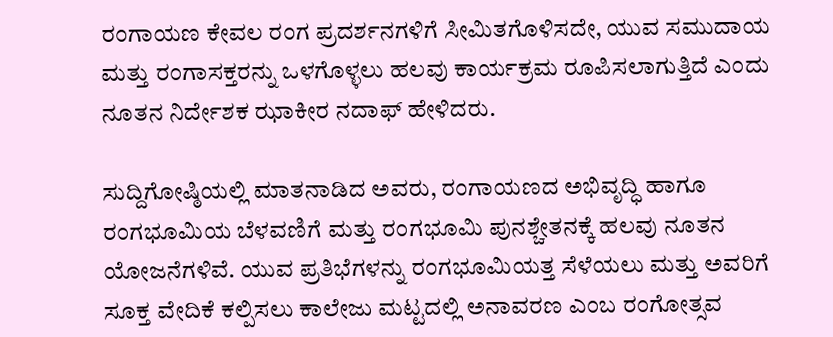ರಂಗಾಯಣ ಕೇವಲ ರಂಗ ಪ್ರದರ್ಶನಗಳಿಗೆ ಸೀಮಿತಗೊಳಿಸದೇ, ಯುವ ಸಮುದಾಯ ಮತ್ತು ರಂಗಾಸಕ್ತರನ್ನು ಒಳಗೊಳ್ಳಲು ಹಲವು ಕಾರ್ಯಕ್ರಮ ರೂಪಿಸಲಾಗುತ್ತಿದೆ ಎಂದು ನೂತನ ನಿರ್ದೇಶಕ ಝಾಕೀರ ನದಾಫ್‌ ಹೇಳಿದರು.

ಸುದ್ದಿಗೋಷ್ಠಿಯಲ್ಲಿ ಮಾತನಾಡಿದ ಅವರು, ರಂಗಾಯಣದ ಅಭಿವೃದ್ಧಿ ಹಾಗೂ ರಂಗಭೂಮಿಯ ಬೆಳವಣಿಗೆ ಮತ್ತು ರಂಗಭೂಮಿ ಪುನಶ್ಚೇತನಕ್ಕೆ ಹಲವು ‌ನೂತನ ಯೋಜನೆಗಳಿವೆ. ಯುವ ಪ್ರತಿಭೆಗಳನ್ನು ರಂಗಭೂಮಿಯತ್ತ ಸೆಳೆಯಲು ಮತ್ತು ಅವರಿಗೆ ಸೂಕ್ತ ವೇದಿಕೆ ಕಲ್ಪಿಸಲು ಕಾಲೇಜು ಮಟ್ಟದಲ್ಲಿ ಅನಾವರಣ ಎಂಬ ರಂಗೋತ್ಸವ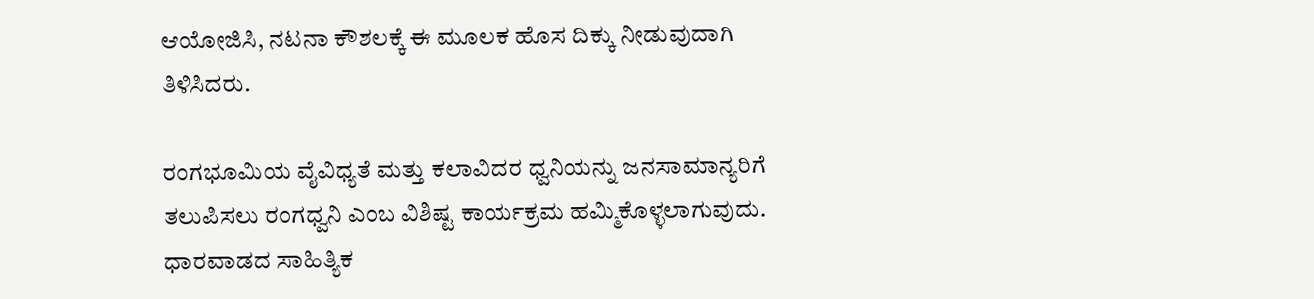ಆಯೋಜಿಸಿ, ನಟನಾ ಕೌಶಲಕ್ಕೆ ಈ ಮೂಲಕ ಹೊಸ ದಿಕ್ಕು ನೀಡುವುದಾಗಿ ತಿಳಿಸಿದರು.

ರಂಗಭೂಮಿಯ ವೈವಿಧ್ಯತೆ ಮತ್ತು ಕಲಾವಿದರ ಧ್ವನಿಯನ್ನು ಜನಸಾಮಾನ್ಯರಿಗೆ ತಲುಪಿಸಲು ರಂಗಧ್ವನಿ ಎಂಬ ವಿಶಿಷ್ಟ ಕಾರ್ಯಕ್ರಮ ಹಮ್ಮಿಕೊಳ್ಳಲಾಗುವುದು. ಧಾರವಾಡದ ಸಾಹಿತ್ಯಿಕ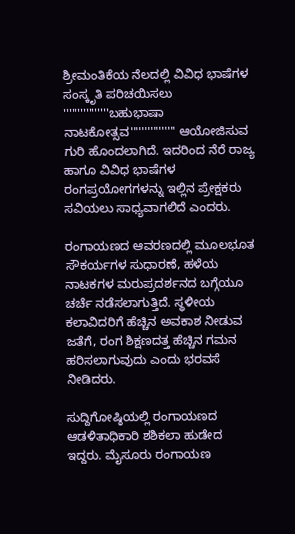ಶ್ರೀಮಂತಿಕೆಯ ನೆಲದಲ್ಲಿ ವಿವಿಧ ಭಾಷೆಗಳ ಸಂಸ್ಕೃತಿ ಪರಿಚಯಿಸಲು ''''''''''''''''ಬಹುಭಾಷಾ ನಾಟಕೋತ್ಸವ'''''''''''''''' ಆಯೋಜಿಸುವ ಗುರಿ ಹೊಂದಲಾಗಿದೆ. ಇದರಿಂದ ನೆರೆ ರಾಜ್ಯ ಹಾಗೂ ವಿವಿಧ ಭಾಷೆಗಳ ರಂಗಪ್ರಯೋಗಗಳನ್ನು ಇಲ್ಲಿನ ಪ್ರೇಕ್ಷಕರು ಸವಿಯಲು ಸಾಧ್ಯವಾಗಲಿದೆ ಎಂದರು.

ರಂಗಾಯಣದ ಆವರಣದಲ್ಲಿ ಮೂಲಭೂತ ಸೌಕರ್ಯಗಳ ಸುಧಾರಣೆ, ಹಳೆಯ ನಾಟಕಗಳ ಮರುಪ್ರದರ್ಶನದ ಬಗ್ಗೆಯೂ ಚರ್ಚೆ ನಡೆಸಲಾಗುತ್ತಿದೆ. ಸ್ಥಳೀಯ ಕಲಾವಿದರಿಗೆ ಹೆಚ್ಚಿನ ಅವಕಾಶ ನೀಡುವ ಜತೆಗೆ, ರಂಗ ಶಿಕ್ಷಣದತ್ತ ಹೆಚ್ಚಿನ ಗಮನ ಹರಿಸಲಾಗುವುದು ಎಂದು ಭರವಸೆ ನೀಡಿದರು.

ಸುದ್ದಿಗೋಷ್ಠಿಯಲ್ಲಿ ರಂಗಾಯಣದ ಆಡಳಿತಾಧಿಕಾರಿ ಶಶಿಕಲಾ ಹುಡೇದ ಇದ್ದರು. ಮೈಸೂರು ರಂಗಾಯಣ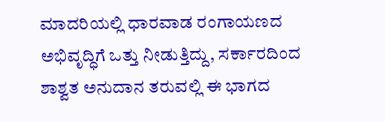ಮಾದರಿಯಲ್ಲಿ ಧಾರವಾಡ ರಂಗಾಯಣದ ಅಭಿವೃದ್ಧಿಗೆ ಒತ್ತು ನೀಡುತ್ತಿದ್ದು, ಸರ್ಕಾರದಿಂದ ಶಾಶ್ವತ ಅನುದಾನ ತರುವಲ್ಲಿ ಈ ಭಾಗದ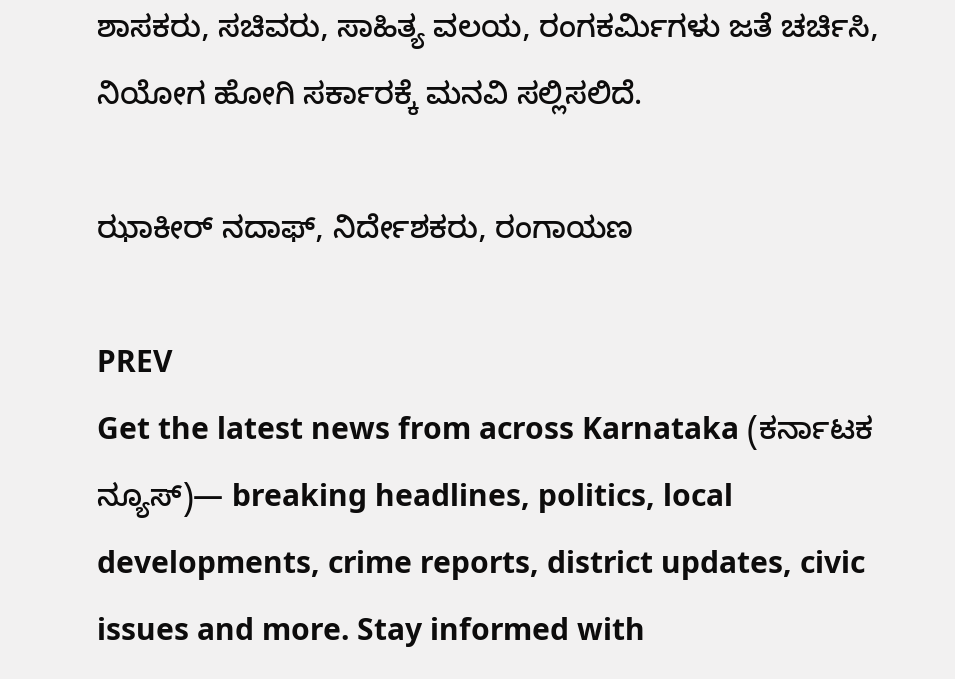ಶಾಸಕರು, ಸಚಿವರು, ಸಾಹಿತ್ಯ ವಲಯ, ರಂಗಕರ್ಮಿಗಳು ಜತೆ ಚರ್ಚಿಸಿ, ನಿಯೋಗ ಹೋಗಿ ಸರ್ಕಾರಕ್ಕೆ ಮನವಿ ಸಲ್ಲಿಸಲಿದೆ.

ಝಾಕೀರ್ ನದಾಫ್, ನಿರ್ದೇಶಕರು, ರಂಗಾಯಣ

PREV
Get the latest news from across Karnataka (ಕರ್ನಾಟಕ ನ್ಯೂಸ್)— breaking headlines, politics, local developments, crime reports, district updates, civic issues and more. Stay informed with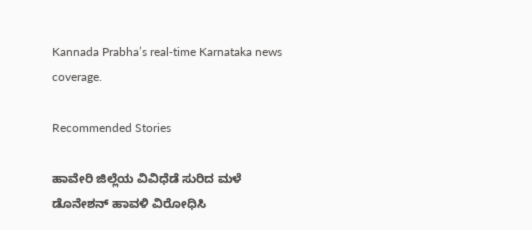Kannada Prabha’s real‑time Karnataka news coverage.

Recommended Stories

ಹಾವೇರಿ ಜಿಲ್ಲೆಯ ವಿವಿಧೆಡೆ ಸುರಿದ ಮಳೆ
ಡೊನೇಶನ್ ಹಾವಳಿ ವಿರೋಧಿಸಿ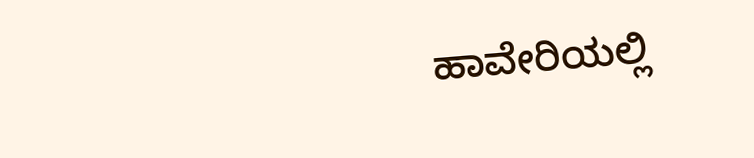ಹಾವೇರಿಯಲ್ಲಿ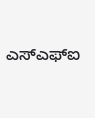ಎಸ್‌ಎಫ್‌ಐ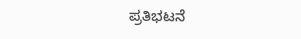ಪ್ರತಿಭಟನೆ